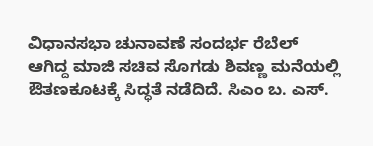ವಿಧಾನಸಭಾ ಚುನಾವಣೆ ಸಂದರ್ಭ ರೆಬೆಲ್ ಆಗಿದ್ದ ಮಾಜಿ ಸಚಿವ ಸೊಗಡು ಶಿವಣ್ಣ ಮನೆಯಲ್ಲಿ ಔತಣಕೂಟಕ್ಕೆ ಸಿದ್ಧತೆ ನಡೆದಿದೆ. ಸಿಎಂ ಬ. ಎಸ್.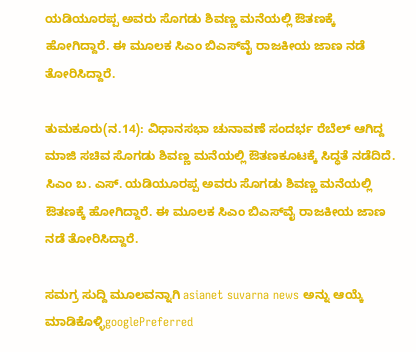ಯಡಿಯೂರಪ್ಪ ಅವರು ಸೊಗಡು ಶಿವಣ್ಣ ಮನೆಯಲ್ಲಿ ಔತಣಕ್ಕೆ ಹೋಗಿದ್ದಾರೆ. ಈ ಮೂಲಕ ಸಿಎಂ ಬಿಎಸ್‌ವೈ ರಾಜಕೀಯ ಜಾಣ ನಡೆ ತೋರಿಸಿದ್ದಾರೆ.

ತುಮಕೂರು(ನ.14): ವಿಧಾನಸಭಾ ಚುನಾವಣೆ ಸಂದರ್ಭ ರೆಬೆಲ್ ಆಗಿದ್ದ ಮಾಜಿ ಸಚಿವ ಸೊಗಡು ಶಿವಣ್ಣ ಮನೆಯಲ್ಲಿ ಔತಣಕೂಟಕ್ಕೆ ಸಿದ್ಧತೆ ನಡೆದಿದೆ. ಸಿಎಂ ಬ. ಎಸ್. ಯಡಿಯೂರಪ್ಪ ಅವರು ಸೊಗಡು ಶಿವಣ್ಣ ಮನೆಯಲ್ಲಿ ಔತಣಕ್ಕೆ ಹೋಗಿದ್ದಾರೆ. ಈ ಮೂಲಕ ಸಿಎಂ ಬಿಎಸ್‌ವೈ ರಾಜಕೀಯ ಜಾಣ ನಡೆ ತೋರಿಸಿದ್ದಾರೆ.

ಸಮಗ್ರ ಸುದ್ದಿ ಮೂಲವನ್ನಾಗಿ asianet suvarna news ಅನ್ನು ಆಯ್ಕೆ ಮಾಡಿಕೊಳ್ಳಿgooglePreferred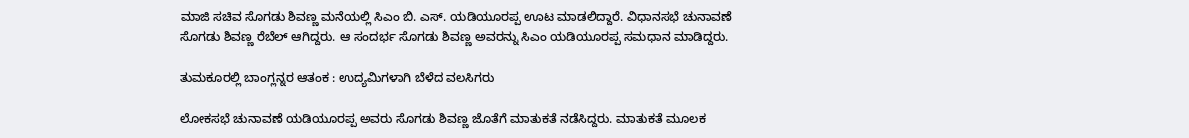ಮಾಜಿ ಸಚಿವ ಸೊಗಡು ಶಿವಣ್ಣ ಮನೆಯಲ್ಲಿ ಸಿಎಂ ಬಿ. ಎಸ್. ಯಡಿಯೂರಪ್ಪ ಊಟ ಮಾಡಲಿದ್ದಾರೆ. ವಿಧಾನಸಭೆ ಚುನಾವಣೆ ಸೊಗಡು ಶಿವಣ್ಣ ರೆಬೆಲ್ ಆಗಿದ್ದರು. ಆ ಸಂದರ್ಭ ಸೊಗಡು ಶಿವಣ್ಣ ಅವರನ್ನು ಸಿಎಂ ಯಡಿಯೂರಪ್ಪ ಸಮಧಾನ ಮಾಡಿದ್ದರು.

ತುಮಕೂರಲ್ಲಿ ಬಾಂಗ್ಲನ್ನರ ಆತಂಕ : ಉದ್ಯಮಿಗಳಾಗಿ ಬೆಳೆದ ವಲಸಿಗರು

ಲೋಕಸಭೆ ಚುನಾವಣೆ ಯಡಿಯೂರಪ್ಪ ಅವರು ಸೊಗಡು ಶಿವಣ್ಣ ಜೊತೆಗೆ ಮಾತುಕತೆ ನಡೆಸಿದ್ದರು. ಮಾತುಕತೆ ಮೂಲಕ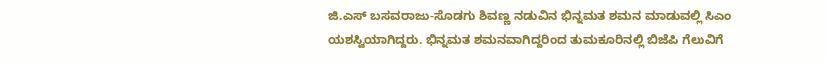ಜಿ.ಎಸ್ ಬಸವರಾಜು-ಸೊಡಗು ಶಿವಣ್ಣ ನಡುವಿನ ಭಿನ್ನಮತ ಶಮನ ಮಾಡುವಲ್ಲಿ ಸಿಎಂ ಯಶಸ್ವಿಯಾಗಿದ್ದರು. ಭಿನ್ನಮತ ಶಮನವಾಗಿದ್ದರಿಂದ ತುಮಕೂರಿನಲ್ಲಿ ಬಿಜೆಪಿ ಗೆಲುವಿಗೆ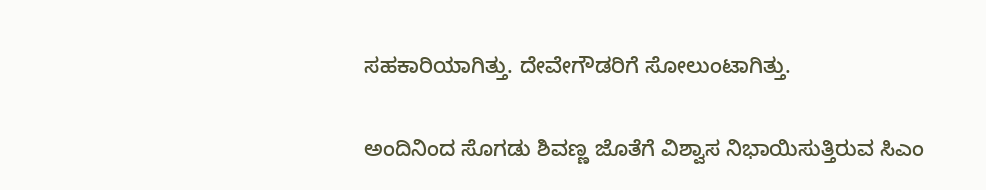ಸಹಕಾರಿಯಾಗಿತ್ತು. ದೇವೇಗೌಡರಿಗೆ ಸೋಲುಂಟಾಗಿತ್ತು.

ಅಂದಿನಿಂದ ಸೊಗಡು ಶಿವಣ್ಣ ಜೊತೆಗೆ ವಿಶ್ವಾಸ ನಿಭಾಯಿಸುತ್ತಿರುವ ಸಿಎಂ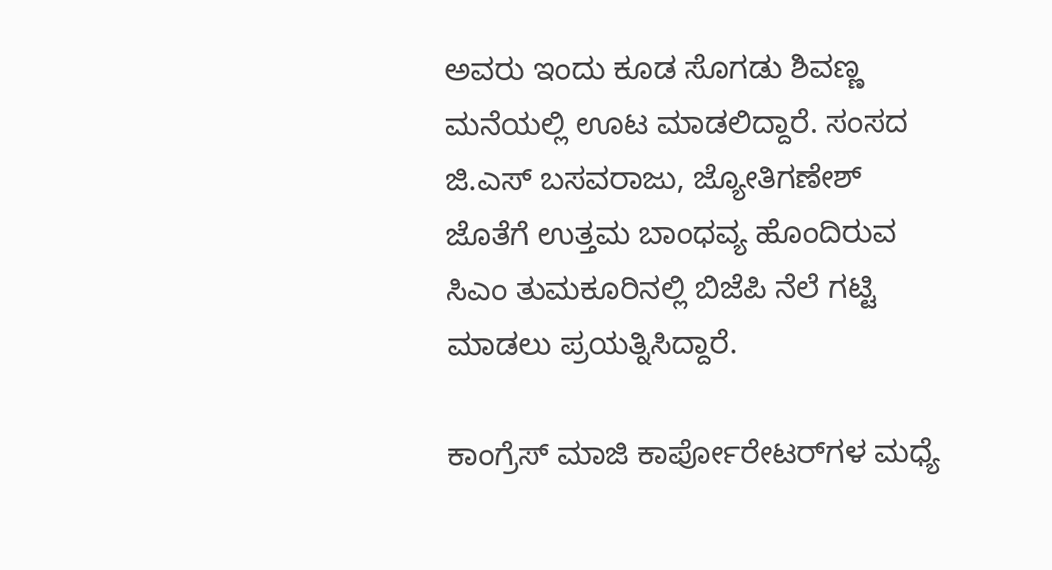ಅವರು ಇಂದು ಕೂಡ ಸೊಗಡು ಶಿವಣ್ಣ ಮನೆಯಲ್ಲಿ ಊಟ ಮಾಡಲಿದ್ದಾರೆ. ಸಂಸದ ಜಿ.ಎಸ್ ಬಸವರಾಜು, ಜ್ಯೋತಿಗಣೇಶ್ ಜೊತೆಗೆ ಉತ್ತಮ ಬಾಂಧವ್ಯ ಹೊಂದಿರುವ ಸಿಎಂ ತುಮಕೂರಿನಲ್ಲಿ ಬಿಜೆಪಿ ನೆಲೆ ಗಟ್ಟಿ ಮಾಡಲು ಪ್ರಯತ್ನಿಸಿದ್ದಾರೆ.

ಕಾಂಗ್ರೆಸ್ ಮಾಜಿ ಕಾರ್ಪೋರೇಟರ್‌ಗಳ ಮಧ್ಯೆ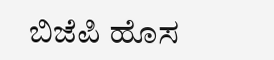ಬಿಜೆಪಿ ಹೊಸ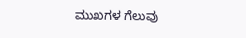ಮುಖಗಳ ಗೆಲುವು